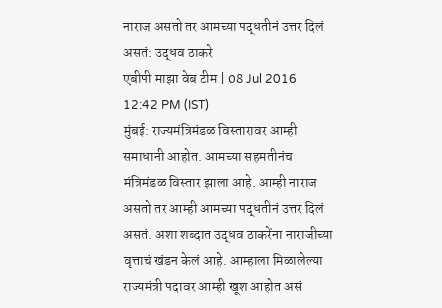नाराज असतो तर आमच्या पद्धतीनं उत्तर दिलं असतं: उद्धव ठाकरे
एबीपी माझा वेब टीम | 08 Jul 2016 12:42 PM (IST)
मुंबई: राज्यमंत्रिमंडळ विस्तारावर आम्ही समाधानी आहोत. आमच्या सहमतीनंच मंत्रिमंडळ विस्तार झाला आहे. आम्ही नाराज असतो तर आम्ही आमच्या पद्धतीनं उत्तर दिलं असतं. अशा शब्दात उद्धव ठाकरेंना नाराजीच्या वृत्ताचं खंडन केलं आहे. आम्हाला मिळालेल्या राज्यमंत्री पदावर आम्ही खूश आहोत असं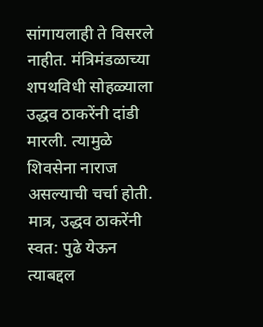सांगायलाही ते विसरले नाहीत. मंत्रिमंडळाच्या शपथविधी सोहळ्याला उद्धव ठाकरेंनी दांडी मारली. त्यामुळे शिवसेना नाराज असल्याची चर्चा होती. मात्र, उद्धव ठाकरेंनी स्वत: पुढे येऊन त्याबद्दल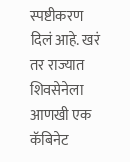स्पष्टीकरण दिलं आहे. खरं तर राज्यात शिवसेनेला आणखी एक कॅबिनेट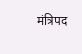मंत्रिपद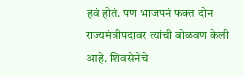हवं होतं. पण भाजपनं फक्त दोन राज्यमंत्रीपदावर त्यांची बोळवण केली आहे. शिवसेनेचे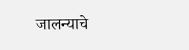जालन्याचे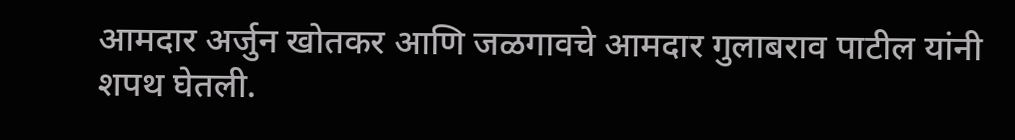आमदार अर्जुन खोतकर आणि जळगावचे आमदार गुलाबराव पाटील यांनी शपथ घेतली.